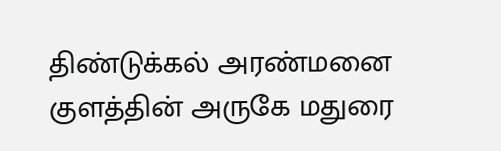திண்டுக்கல் அரண்மனை குளத்தின் அருகே மதுரை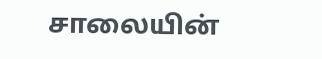சாலையின்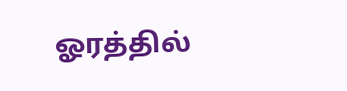ஓரத்தில்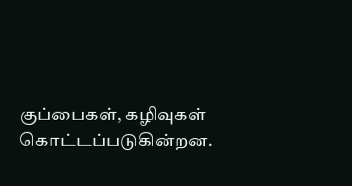குப்பைகள், கழிவுகள் கொட்டப்படுகின்றன.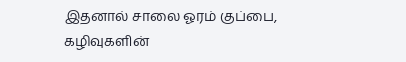இதனால் சாலை ஓரம் குப்பை, கழிவுகளின்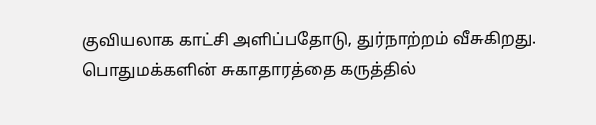குவியலாக காட்சி அளிப்பதோடு, துர்நாற்றம் வீசுகிறது. பொதுமக்களின் சுகாதாரத்தை கருத்தில்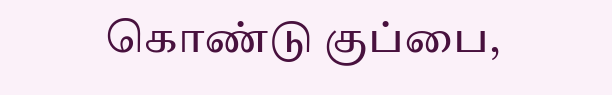கொண்டு குப்பை,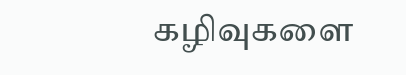கழிவுகளை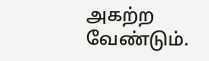அகற்ற வேண்டும்.